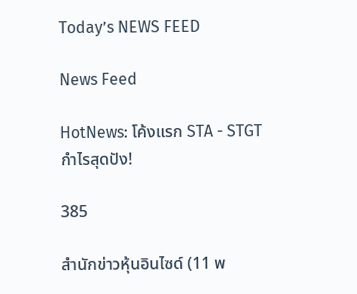Today’s NEWS FEED

News Feed

HotNews: โค้งแรก STA - STGT กำไรสุดปัง!

385

สำนักข่าวหุ้นอินไซด์ (11 พ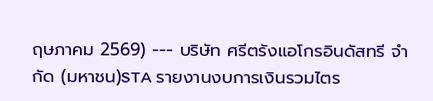ฤษภาคม 2569) --- บริษัท ศรีตรังแอโกรอินดัสทรี จำกัด (มหาชน)STA รายงานงบการเงินรวมไตร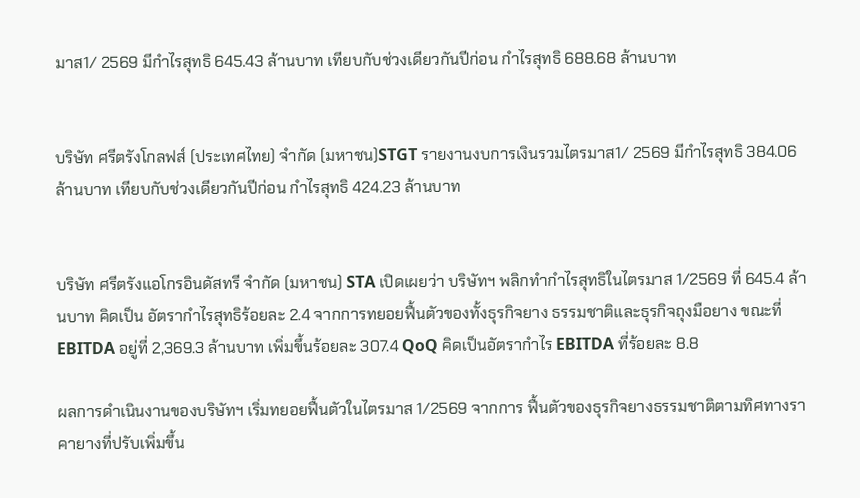มาส1/ 2569 มีกำไรสุทธิ 645.43 ล้านบาท เทียบกับช่วงเดียวกันปีก่อน กำไรสุทธิ 688.68 ล้านบาท


บริษัท ศรีตรังโกลฟส์ (ประเทศไทย) จำกัด (มหาชน)STGT รายงานงบการเงินรวมไตรมาส1/ 2569 มีกำไรสุทธิ 384.06 ล้านบาท เทียบกับช่วงเดียวกันปีก่อน กำไรสุทธิ 424.23 ล้านบาท


บริษัท ศรีตรังแอโกรอินดัสทรี จำกัด (มหาชน) STA เปิดเผยว่า บริษัทฯ พลิกทำกำไรสุทธิในไตรมาส 1/2569 ที่ 645.4 ล้านบาท คิดเป็น อัตรากำไรสุทธิร้อยละ 2.4 จากการทยอยฟื้นตัวของทั้งธุรกิจยาง ธรรมชาติและธุรกิจถุงมือยาง ขณะที่ EBITDA อยู่ที่ 2,369.3 ล้านบาท เพิ่มขึ้นร้อยละ 307.4 QoQ คิดเป็นอัตรากำไร EBITDA ที่ร้อยละ 8.8

ผลการดำเนินงานของบริษัทฯ เริ่มทยอยฟื้นตัวในไตรมาส 1/2569 จากการ ฟื้นตัวของธุรกิจยางธรรมชาติตามทิศทางราคายางที่ปรับเพิ่มขึ้น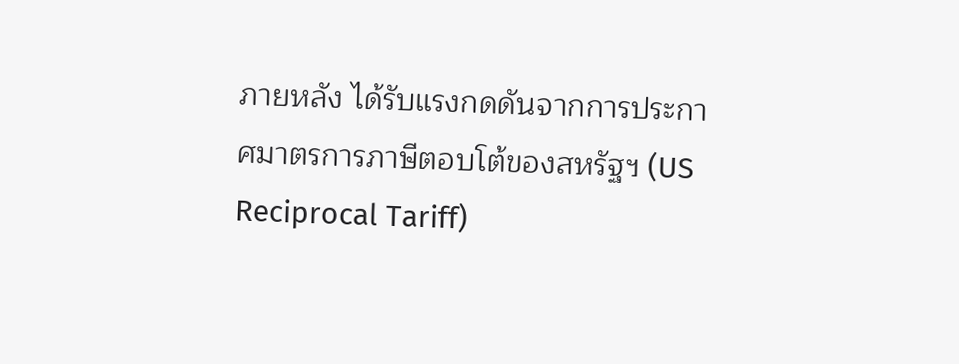ภายหลัง ได้รับแรงกดดันจากการประกาศมาตรการภาษีตอบโต้ของสหรัฐฯ (US Reciprocal Tariff)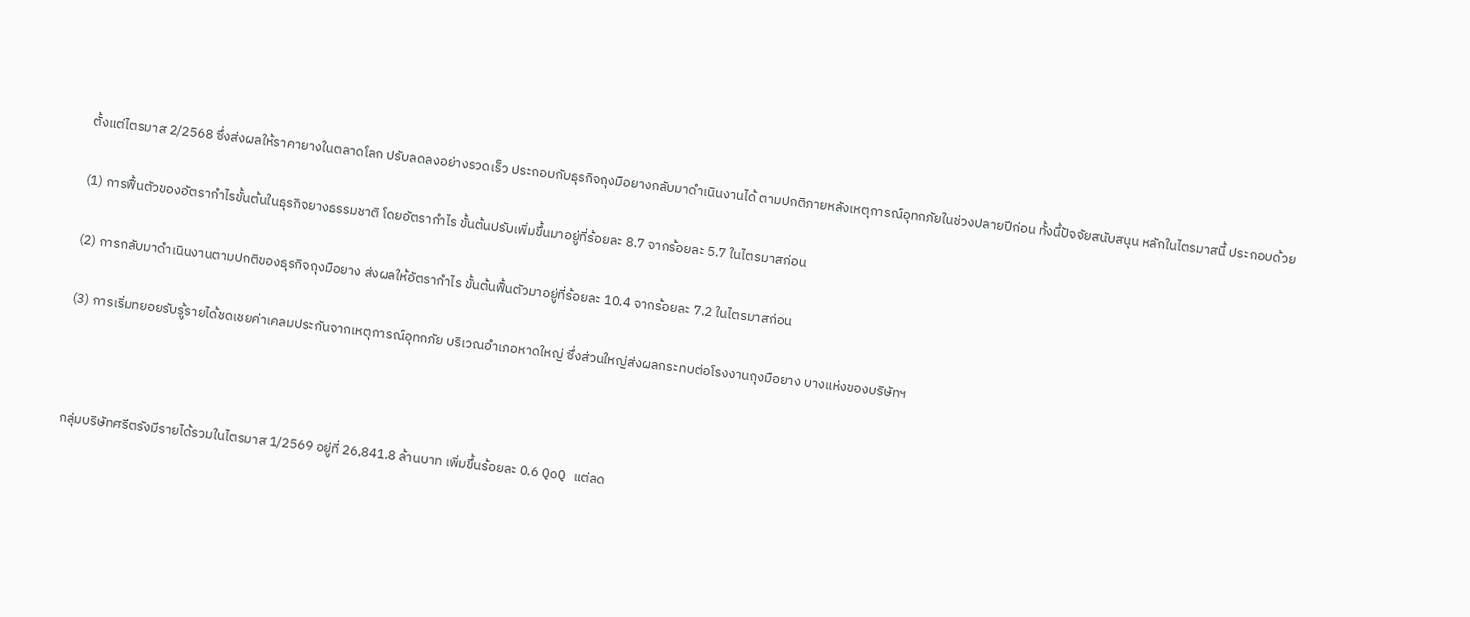ตั้งแต่ไตรมาส 2/2568 ซึ่งส่งผลให้ราคายางในตลาดโลก ปรับลดลงอย่างรวดเร็ว ประกอบกับธุรกิจถุงมือยางกลับมาดำเนินงานได้ ตามปกติภายหลังเหตุการณ์อุทกภัยในช่วงปลายปีก่อน ทั้งนี้ปัจจัยสนับสนุน หลักในไตรมาสนี้ ประกอบด้วย

(1) การฟื้นตัวของอัตรากำไรขั้นต้นในธุรกิจยางธรรมชาติ โดยอัตรากำไร ขั้นต้นปรับเพิ่มขึ้นมาอยู่ที่ร้อยละ 8.7 จากร้อยละ 5.7 ในไตรมาสก่อน

(2) การกลับมาดำเนินงานตามปกติของธุรกิจถุงมือยาง ส่งผลให้อัตรากำไร ขั้นต้นฟื้นตัวมาอยู่ที่ร้อยละ 10.4 จากร้อยละ 7.2 ในไตรมาสก่อน

(3) การเริ่มทยอยรับรู้รายได้ชดเชยค่าเคลมประกันจากเหตุการณ์อุทกภัย บริเวณอำเภอหาดใหญ่ ซึ่งส่วนใหญ่ส่งผลกระทบต่อโรงงานถุงมือยาง บางแห่งของบริษัทฯ



กลุ่มบริษัทศรีตรังมีรายได้รวมในไตรมาส 1/2569 อยู่ที่ 26,841.8 ล้านบาท เพิ่มขึ้นร้อยละ 0.6 QoQ แต่ลด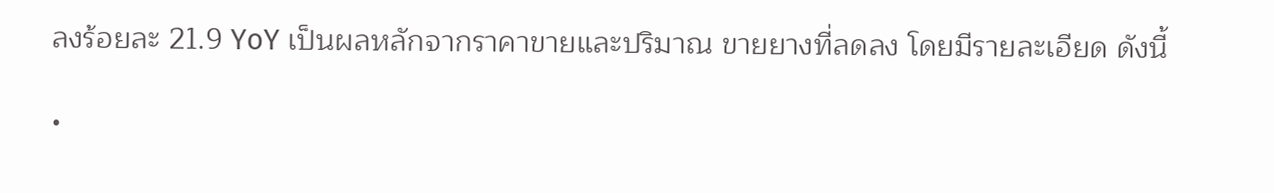ลงร้อยละ 21.9 YoY เป็นผลหลักจากราคาขายและปริมาณ ขายยางที่ลดลง โดยมีรายละเอียด ดังนี้

•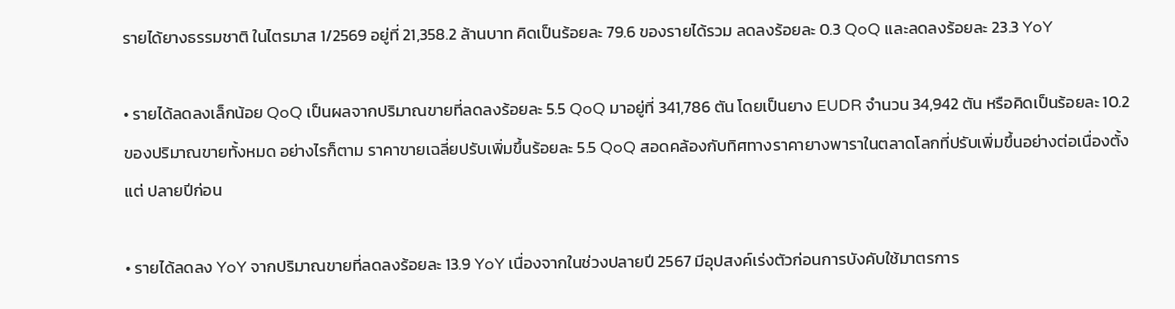รายได้ยางธรรมชาติ ในไตรมาส 1/2569 อยู่ที่ 21,358.2 ล้านบาท คิดเป็นร้อยละ 79.6 ของรายได้รวม ลดลงร้อยละ 0.3 QoQ และลดลงร้อยละ 23.3 YoY

• รายได้ลดลงเล็กน้อย QoQ เป็นผลจากปริมาณขายที่ลดลงร้อยละ 5.5 QoQ มาอยู่ที่ 341,786 ตัน โดยเป็นยาง EUDR จำนวน 34,942 ตัน หรือคิดเป็นร้อยละ 10.2 ของปริมาณขายทั้งหมด อย่างไรก็ตาม ราคาขายเฉลี่ยปรับเพิ่มขึ้นร้อยละ 5.5 QoQ สอดคล้องกับทิศทางราคายางพาราในตลาดโลกที่ปรับเพิ่มขึ้นอย่างต่อเนื่องตั้งแต่ ปลายปีก่อน

• รายได้ลดลง YoY จากปริมาณขายที่ลดลงร้อยละ 13.9 YoY เนื่องจากในช่วงปลายปี 2567 มีอุปสงค์เร่งตัวก่อนการบังคับใช้มาตรการ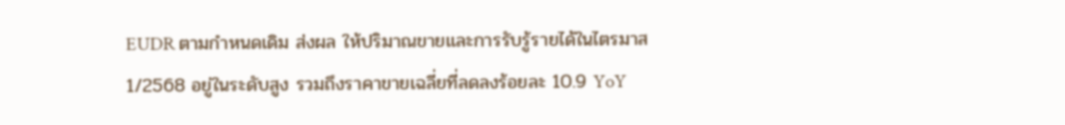EUDR ตามกำหนดเดิม ส่งผล ให้ปริมาณขายและการรับรู้รายได้ในไตรมาส 1/2568 อยู่ในระดับสูง รวมถึงราคาขายเฉลี่ยที่ลดลงร้อยละ 10.9 YoY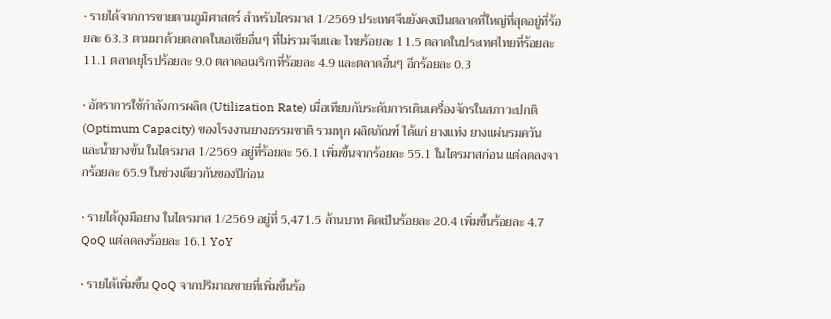• รายได้จากการขายตามภูมิศาสตร์ สำหรับไตรมาส 1/2569 ประเทศจีนยังคงเป็นตลาดที่ใหญ่ที่สุดอยู่ที่ร้อยละ 63.3 ตามมาด้วยตลาดในเอเชียอื่นๆ ที่ไม่รวมจีนและ ไทยร้อยละ 11.5 ตลาดในประเทศไทยที่ร้อยละ 11.1 ตลาดยุโรปร้อยละ 9.0 ตลาดอเมริกาที่ร้อยละ 4.9 และตลาดอื่นๆ อีกร้อยละ 0.3

• อัตราการใช้กำลังการผลิต (Utilization Rate) เมื่อเทียบกับระดับการเดินเครื่องจักรในสภาวะปกติ (Optimum Capacity) ของโรงงานยางธรรมชาติ รวมทุก ผลิตภัณฑ์ ได้แก่ ยางแท่ง ยางแผ่นรมควัน และน้ำยางข้น ในไตรมาส 1/2569 อยู่ที่ร้อยละ 56.1 เพิ่มขึ้นจากร้อยละ 55.1 ในไตรมาสก่อน แต่ลดลงจากร้อยละ 65.9 ในช่วงเดียวกันของปีก่อน

• รายได้ถุงมือยาง ในไตรมาส 1/2569 อยู่ที่ 5,471.5 ล้านบาท คิดเป็นร้อยละ 20.4 เพิ่มขึ้นร้อยละ 4.7 QoQ แต่ลดลงร้อยละ 16.1 YoY

• รายได้เพิ่มขึ้น QoQ จากปริมาณขายที่เพิ่มขึ้นร้อ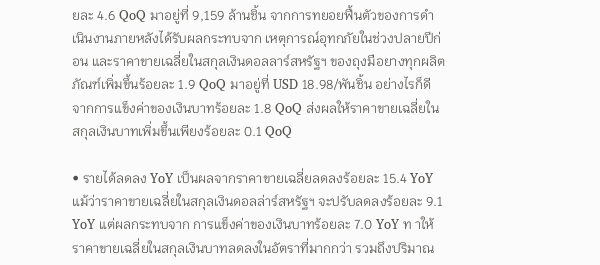ยละ 4.6 QoQ มาอยู่ที่ 9,159 ล้านชิ้น จากการทยอยฟื้นตัวของการดำเนินงานภายหลังได้รับผลกระทบจาก เหตุการณ์อุทกภัยในช่วงปลายปีก่อน และราคาขายเฉลี่ยในสกุลเงินดอลลาร์สหรัฐฯ ของถุงมือยางทุกผลิตภัณฑ์เพิ่มขึ้นร้อยละ 1.9 QoQ มาอยู่ที่ USD 18.98/พันชิ้น อย่างไรก็ดี จากการแข็งค่าของเงินบาทร้อยละ 1.8 QoQ ส่งผลให้ราคาขายเฉลี่ยในสกุลเงินบาทเพิ่มขึ้นเพียงร้อยละ 0.1 QoQ

• รายได้ลดลง YoY เป็นผลจากราคาขายเฉลี่ยลดลงร้อยละ 15.4 YoY แม้ว่าราคาขายเฉลี่ยในสกุลเงินดอลล่าร์สหรัฐฯ จะปรับลดลงร้อยละ 9.1 YoY แต่ผลกระทบจาก การแข็งค่าของเงินบาทร้อยละ 7.0 YoY ท าให้ราคาขายเฉลี่ยในสกุลเงินบาทลดลงในอัตราที่มากกว่า รวมถึงปริมาณ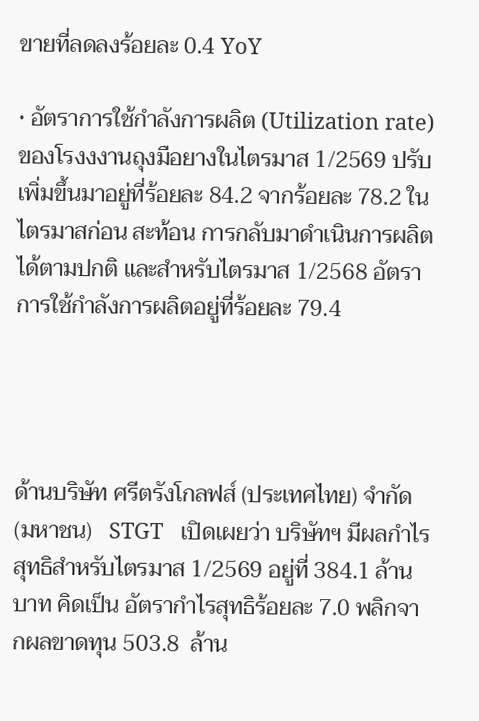ขายที่ลดลงร้อยละ 0.4 YoY

• อัตราการใช้กำลังการผลิต (Utilization rate) ของโรงงงานถุงมือยางในไตรมาส 1/2569 ปรับเพิ่มขึ้นมาอยู่ที่ร้อยละ 84.2 จากร้อยละ 78.2 ในไตรมาสก่อน สะท้อน การกลับมาดำเนินการผลิตได้ตามปกติ และสำหรับไตรมาส 1/2568 อัตราการใช้กำลังการผลิตอยู่ที่ร้อยละ 79.4




ด้านบริษัท ศรีตรังโกลฟส์ (ประเทศไทย) จำกัด (มหาชน)   STGT   เปิดเผยว่า บริษัทฯ มีผลกำไรสุทธิสำหรับไตรมาส 1/2569 อยู่ที่ 384.1 ล้านบาท คิดเป็น อัตรากำไรสุทธิร้อยละ 7.0 พลิกจากผลขาดทุน 503.8  ล้าน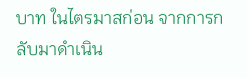บาท ในไตรมาสก่อน จากการกลับมาดำเนิน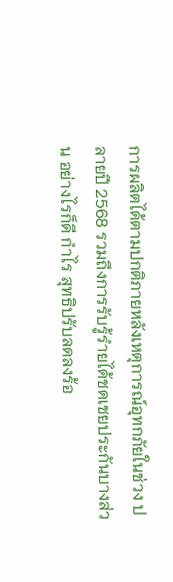การผลิตได้ตามปกติภายหลังเหตุการณ์อุทกภัยในช่วง ปลายปี 2568 รวมถึงการรับรู้รำยได้ชดเชยประกันบางส่วน อย่างไรก็ดี กำไร สุทธิปรับลดลงร้อ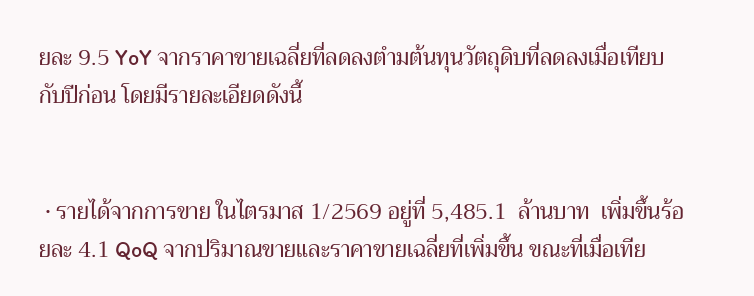ยละ 9.5 YoY จากราคาขายเฉลี่ยที่ลดลงตำมต้นทุนวัตถุดิบที่ลดลงเมื่อเทียบกับปีก่อน โดยมีรายละเอียดดังนี้


 • รายได้จากการขาย ในไตรมาส 1/2569 อยู่ที่ 5,485.1  ล้านบาท  เพิ่มขึ้นร้อยละ 4.1 QoQ จากปริมาณขายและราคาขายเฉลี่ยที่เพิ่มขึ้น ขณะที่เมื่อเทีย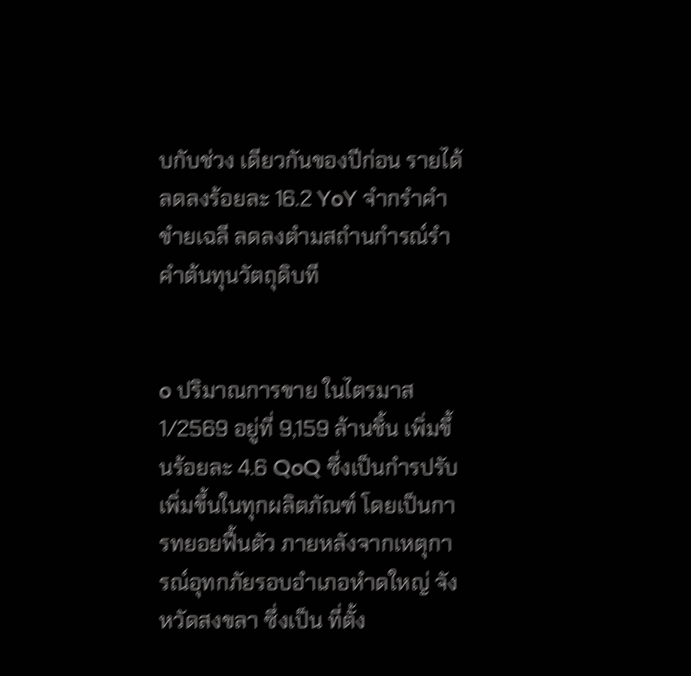บกับช่วง เดียวกันของปีก่อน รายได้ลดลงร้อยละ 16.2 YoY จำกรำคำขำยเฉลี ลดลงตำมสถำนกำรณ์รำคำต้นทุนวัตถุดิบที


o ปริมาณการขาย ในไตรมาส 1/2569 อยู่ที่ 9,159 ล้านชิ้น เพิ่มขึ้นร้อยละ 4.6 QoQ ซึ่งเป็นกำรปรับเพิ่มขึ้นในทุกผลิตภัณฑ์ โดยเป็นการทยอยฟื้นตัว ภายหลังจากเหตุการณ์อุทกภัยรอบอำเภอหำดใหญ่ จังหวัดสงขลา ซึ่งเป็น ที่ตั้ง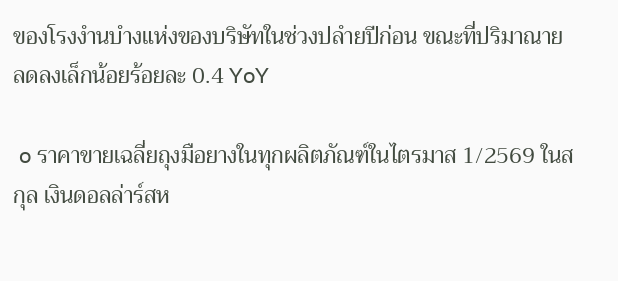ของโรงงำนบำงแห่งของบริษัทในช่วงปลำยปีก่อน ขณะที่ปริมาณาย ลดลงเล็กน้อยร้อยละ 0.4 YoY

 o ราคาขายเฉลี่ยถุงมือยางในทุกผลิตภัณฑ์ในไตรมาส 1/2569 ในสกุล เงินดอลล่าร์สห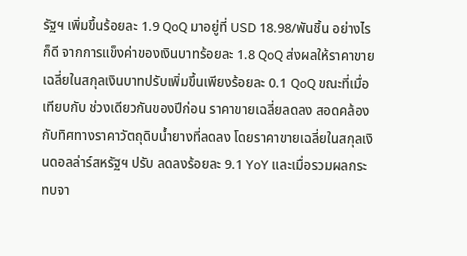รัฐฯ เพิ่มขึ้นร้อยละ 1.9 QoQ มาอยู่ที่ USD 18.98/พันชิ้น อย่างไรก็ดี จากการแข็งค่าของเงินบาทร้อยละ 1.8 QoQ ส่งผลให้ราคาขาย เฉลี่ยในสกุลเงินบาทปรับเพิ่มขึ้นเพียงร้อยละ 0.1 QoQ ขณะที่เมื่อเทียบกับ ช่วงเดียวกันของปีก่อน ราคาขายเฉลี่ยลดลง สอดคล้องกับทิศทางราคาวัตถุดิบน้ำยางที่ลดลง โดยราคาขายเฉลี่ยในสกุลเงินดอลล่าร์สหรัฐฯ ปรับ ลดลงร้อยละ 9.1 YoY และเมื่อรวมผลกระทบจา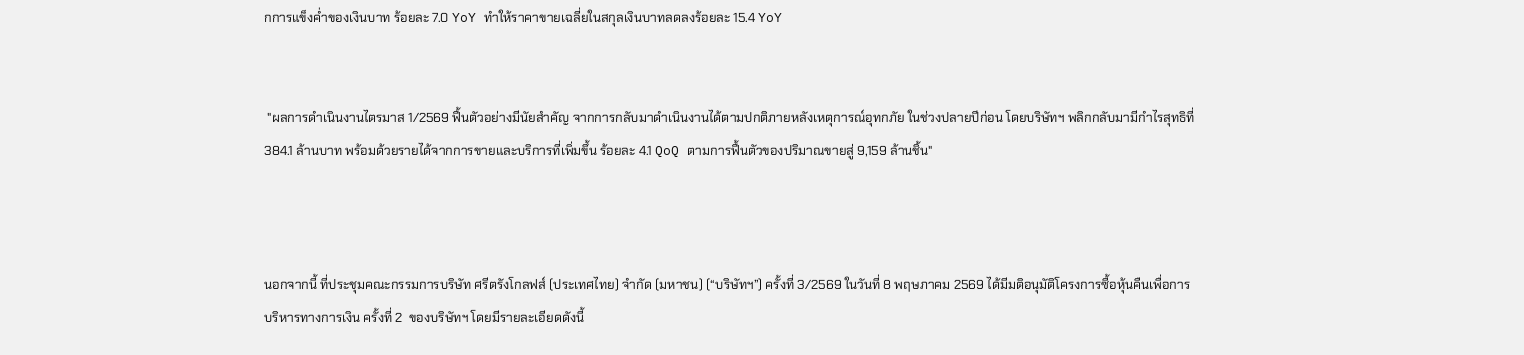กการแข็งค่ำของเงินบาท ร้อยละ 7.0 YoY ทำให้ราคาขายเฉลี่ยในสกุลเงินบาทลดลงร้อยละ 15.4 YoY


 "ผลการดำเนินงานไตรมาส 1/2569 ฟื้นตัวอย่างมีนัยสำคัญ จากการกลับมาดำเนินงานได้ตามปกติภายหลังเหตุการณ์อุทกภัย ในช่วงปลายปีก่อน โดยบริษัทฯ พลิกกลับมามีกำไรสุทธิที่ 384.1 ล้านบาท พร้อมด้วยรายได้จากการขายและบริการที่เพิ่มขึ้น ร้อยละ 4.1 QoQ ตามการฟื้นตัวของปริมาณขายสู่ 9,159 ล้านชิ้น"



นอกจากนี้ ที่ประชุมคณะกรรมการบริษัท ศรีตรังโกลฟส์ (ประเทศไทย) จํากัด (มหาชน) (“บริษัทฯ”) ครั้งที่ 3/2569 ในวันที่ 8 พฤษภาคม 2569 ได้มีมติอนุมัติโครงการซื้อหุ้นคืนเพื่อการบริหารทางการเงิน ครั้งที่ 2  ของบริษัทฯ โดยมีรายละเอียดดังนี้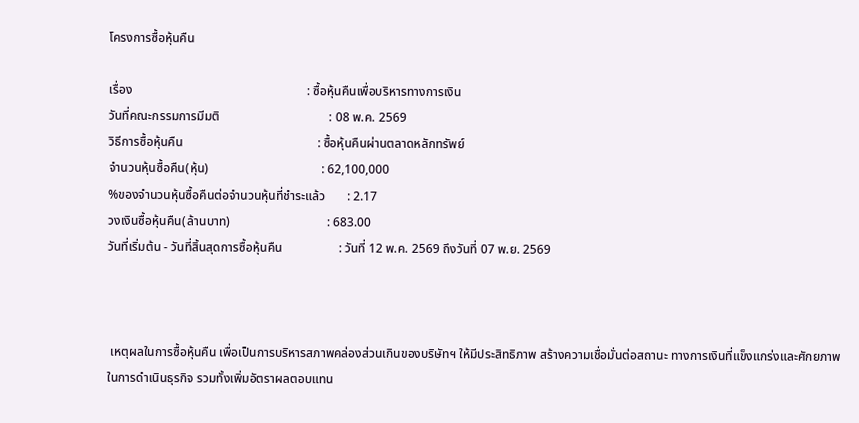โครงการซื้อหุ้นคืน

เรื่อง                                                        : ซื้อหุ้นคืนเพื่อบริหารทางการเงิน
วันที่คณะกรรมการมีมติ                                   : 08 พ.ค. 2569
วิธีการซื้อหุ้นคืน                                           : ซื้อหุ้นคืนผ่านตลาดหลักทรัพย์
จำนวนหุ้นซื้อคืน(หุ้น)                                    : 62,100,000
%ของจำนวนหุ้นซื้อคืนต่อจำนวนหุ้นที่ชำระแล้ว       : 2.17
วงเงินซื้อหุ้นคืน(ล้านบาท)                               : 683.00
วันที่เริ่มต้น - วันที่สิ้นสุดการซื้อหุ้นคืน                  : วันที่ 12 พ.ค. 2569 ถึงวันที่ 07 พ.ย. 2569



 เหตุผลในการซื้อหุ้นคืน เพื่อเป็นการบริหารสภาพคล่องส่วนเกินของบริษัทฯ ให้มีประสิทธิภาพ สร้างความเชื่อมั่นต่อสถานะ ทางการเงินที่แข็งแกร่งและศักยภาพในการดําเนินธุรกิจ รวมทั้งเพิ่มอัตราผลตอบแทน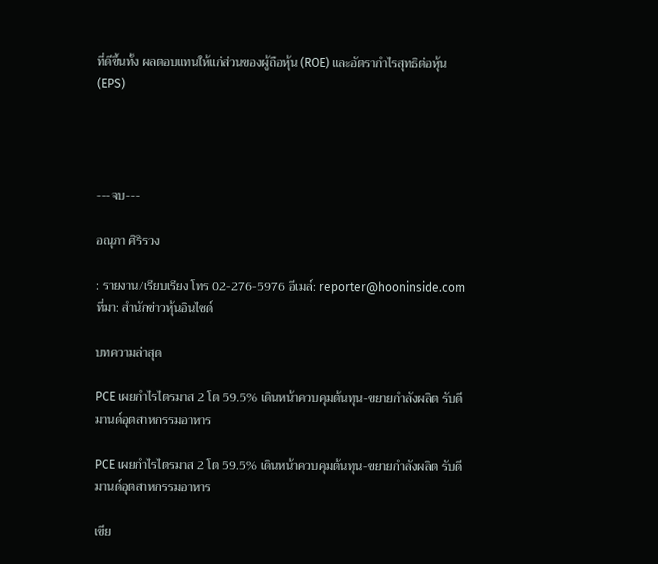ที่ดีขึ้นทั้ง ผลตอบแทนให้แก่ส่วนของผู้ถือหุ้น (ROE) และอัตรากําไรสุทธิต่อหุ้น (EPS)




---จบ---

อณุภา ศิริรวง

: รายงาน/เรียบเรียง โทร 02-276-5976 อีเมล์: reporter@hooninside.com ที่มา: สำนักข่าวหุ้นอินไซด์

บทความล่าสุด

PCE เผยกำไรไตรมาส 2 โต 59.5% เดินหน้าควบคุมต้นทุน-ขยายกำลังผลิต รับดีมานด์อุตสาหกรรมอาหาร

PCE เผยกำไรไตรมาส 2 โต 59.5% เดินหน้าควบคุมต้นทุน-ขยายกำลังผลิต รับดีมานด์อุตสาหกรรมอาหาร

เขีย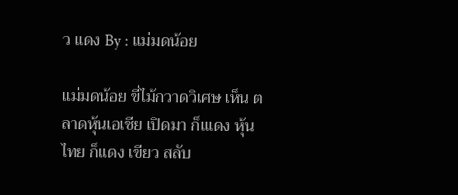ว แดง By : แม่มดน้อย

แม่มดน้อย ขี่ไม้กวาดวิเศษ เห็น ตลาดหุ้นเอเชีย เปิดมา ก็แเดง หุ้นไทย ก็แดง เขียว สลับ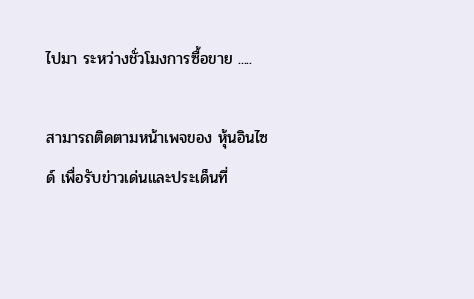ไปมา ระหว่างชั่วโมงการซื้อขาย .....

สามารถติดตามหน้าเพจของ หุ้นอินไซด์ เพื่อรับข่าวเด่นและประเด็นที่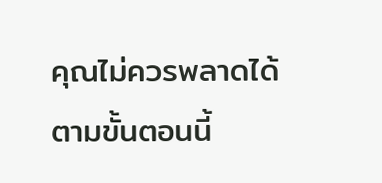คุณไม่ควรพลาดได้ตามขั้นตอนนี้